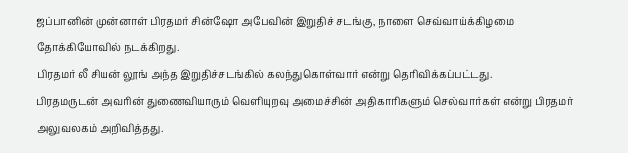ஜப்பானின் முன்னாள் பிரதமர் சின்ஷோ அபேவின் இறுதிச் சடங்கு, நாளை செவ்வாய்க்கிழமை தோக்கியோவில் நடக்கிறது.
பிரதமர் லீ சியன் லூங் அந்த இறுதிச்சடங்கில் கலந்துகொள்வார் என்று தெரிவிக்கப்பட்டது.
பிரதமருடன் அவரின் துணைவியாரும் வெளியுறவு அமைச்சின் அதிகாரிகளும் செல்வார்கள் என்று பிரதமர் அலுவலகம் அறிவித்தது.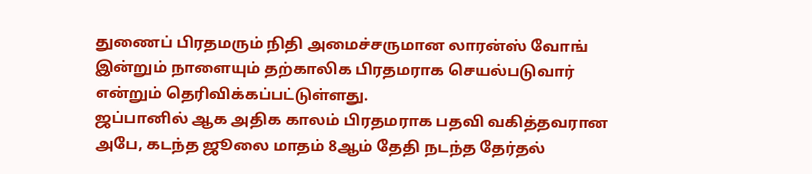துணைப் பிரதமரும் நிதி அமைச்சருமான லாரன்ஸ் வோங் இன்றும் நாளையும் தற்காலிக பிரதமராக செயல்படுவார் என்றும் தெரிவிக்கப்பட்டுள்ளது.
ஜப்பானில் ஆக அதிக காலம் பிரதமராக பதவி வகித்தவரான அபே, கடந்த ஜூலை மாதம் 8ஆம் தேதி நடந்த தேர்தல்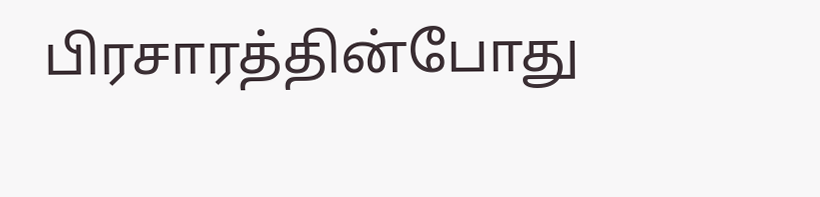பிரசாரத்தின்போது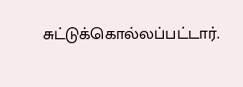சுட்டுக்கொல்லப்பட்டார்.